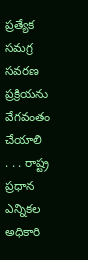ప్రత్యేక సమగ్ర సవరణ ప్రక్రియను వేగవంతం చేయాలి
. . . రాష్ట్ర ప్రధాన ఎన్నికల అధికారి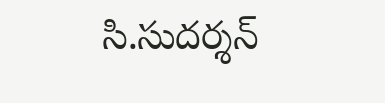సి.సుదర్శన్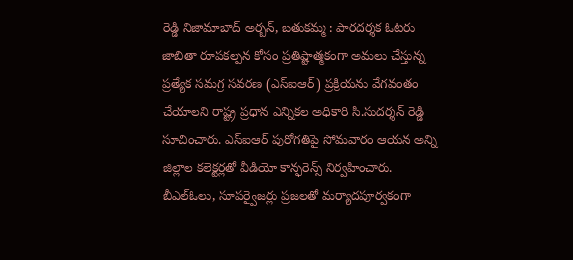రెడ్డి నిజామాబాద్ అర్బన్, బతుకమ్మ : పారదర్శక ఓటరు జాబితా రూపకల్పన కోసం ప్రతిష్టాత్మకంగా అమలు చేస్తున్న ప్రత్యేక సమగ్ర సవరణ (ఎస్ఐఆర్) ప్రక్రియను వేగవంతం చేయాలని రాష్ట్ర ప్రధాన ఎన్నికల అధికారి సి.సుదర్శన్ రెడ్డి సూచించారు. ఎస్ఐఆర్ పురోగతిపై సోమవారం ఆయన అన్ని జిల్లాల కలెక్టర్లతో వీడియో కాన్ఫరెన్స్ నిర్వహించారు. బీఎల్ఓలు, సూపర్వైజర్లు ప్రజలతో మర్యాదపూర్వకంగా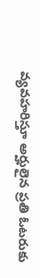వ్యవహరిస్తూ అర్హులైన ప్రతి ఓటరుకు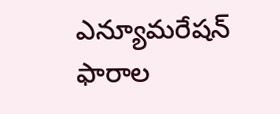ఎన్యూమరేషన్ ఫారాల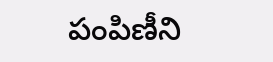పంపిణీని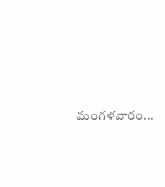మంగళవారం...